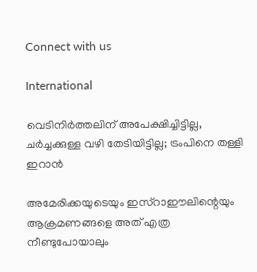Connect with us

International

വെടിനിര്‍ത്തലിന് അപേക്ഷിച്ചിട്ടില്ല, ചര്‍ച്ചക്കുള്ള വഴി തേടിയിട്ടില്ല; ട്രംപിനെ തള്ളി ഇറാന്‍

അമേരിക്കയുടെയും ഇസ്‌റാഈലിന്റെയും ആക്രമണങ്ങളെ അത് എത്ര നീണ്ടുപോയാലും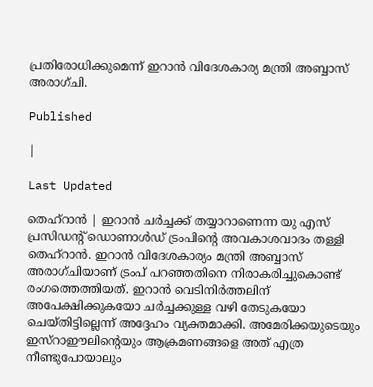പ്രതിരോധിക്കുമെന്ന്‌ ഇറാന്‍ വിദേശകാര്യ മന്ത്രി അബ്ബാസ് അരാഗ്ചി.

Published

|

Last Updated

തെഹ്‌റാന്‍ | ഇറാന്‍ ചര്‍ച്ചക്ക് തയ്യാറാണെന്ന യു എസ് പ്രസിഡന്റ് ഡൊണാള്‍ഡ് ട്രംപിന്റെ അവകാശവാദം തള്ളി തെഹ്‌റാന്‍. ഇറാന്‍ വിദേശകാര്യം മന്ത്രി അബ്ബാസ് അരാഗ്ചിയാണ് ട്രംപ് പറഞ്ഞതിനെ നിരാകരിച്ചുകൊണ്ട് രംഗത്തെത്തിയത്. ഇറാന്‍ വെടിനിര്‍ത്തലിന് അപേക്ഷിക്കുകയോ ചര്‍ച്ചക്കുള്ള വഴി തേടുകയോ ചെയ്തിട്ടില്ലെന്ന് അദ്ദേഹം വ്യക്തമാക്കി. അമേരിക്കയുടെയും ഇസ്‌റാഈലിന്റെയും ആക്രമണങ്ങളെ അത് എത്ര നീണ്ടുപോയാലും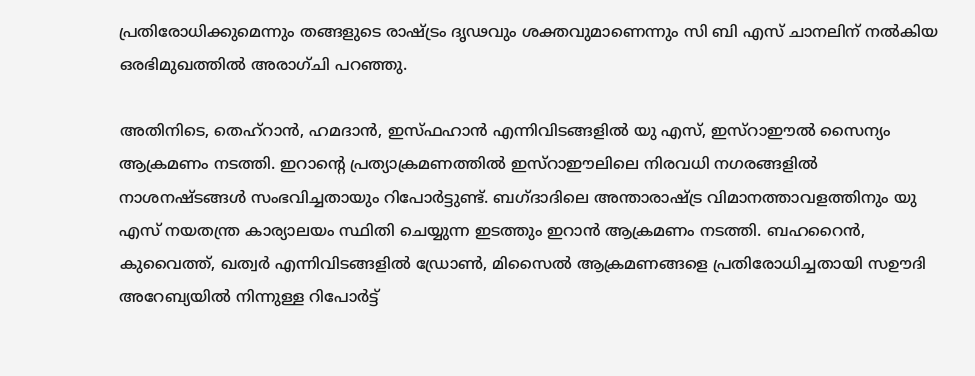പ്രതിരോധിക്കുമെന്നും തങ്ങളുടെ രാഷ്ട്രം ദൃഢവും ശക്തവുമാണെന്നും സി ബി എസ് ചാനലിന് നല്‍കിയ ഒരഭിമുഖത്തില്‍ അരാഗ്ചി പറഞ്ഞു.

അതിനിടെ, തെഹ്‌റാന്‍, ഹമദാന്‍, ഇസ്ഫഹാന്‍ എന്നിവിടങ്ങളില്‍ യു എസ്, ഇസ്‌റാഈല്‍ സൈന്യം ആക്രമണം നടത്തി. ഇറാന്റെ പ്രത്യാക്രമണത്തില്‍ ഇസ്‌റാഈലിലെ നിരവധി നഗരങ്ങളില്‍ നാശനഷ്ടങ്ങള്‍ സംഭവിച്ചതായും റിപോര്‍ട്ടുണ്ട്. ബഗ്ദാദിലെ അന്താരാഷ്ട്ര വിമാനത്താവളത്തിനും യു എസ് നയതന്ത്ര കാര്യാലയം സ്ഥിതി ചെയ്യുന്ന ഇടത്തും ഇറാന്‍ ആക്രമണം നടത്തി. ബഹറൈന്‍, കുവൈത്ത്, ഖത്വര്‍ എന്നിവിടങ്ങളില്‍ ഡ്രോണ്‍, മിസൈല്‍ ആക്രമണങ്ങളെ പ്രതിരോധിച്ചതായി സഊദി അറേബ്യയില്‍ നിന്നുള്ള റിപോര്‍ട്ട്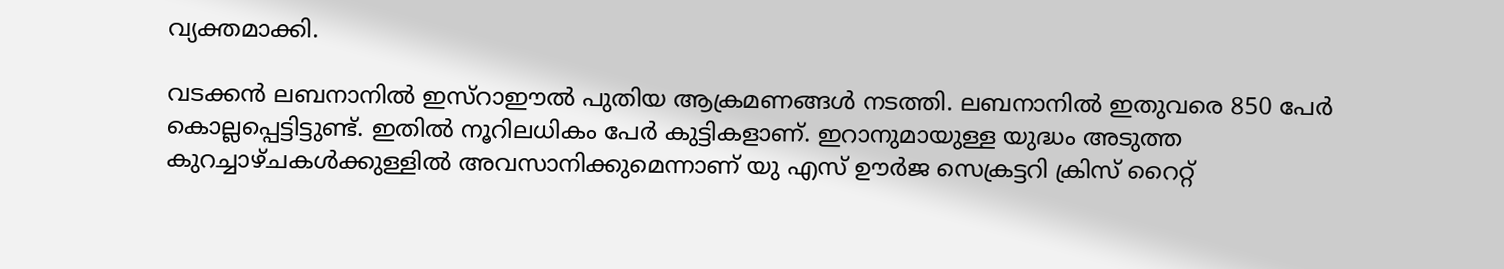വ്യക്തമാക്കി.

വടക്കന്‍ ലബനാനില്‍ ഇസ്‌റാഈല്‍ പുതിയ ആക്രമണങ്ങള്‍ നടത്തി. ലബനാനില്‍ ഇതുവരെ 850 പേര്‍ കൊല്ലപ്പെട്ടിട്ടുണ്ട്. ഇതില്‍ നൂറിലധികം പേര്‍ കുട്ടികളാണ്. ഇറാനുമായുള്ള യുദ്ധം അടുത്ത കുറച്ചാഴ്ചകള്‍ക്കുള്ളില്‍ അവസാനിക്കുമെന്നാണ് യു എസ് ഊര്‍ജ സെക്രട്ടറി ക്രിസ് റൈറ്റ്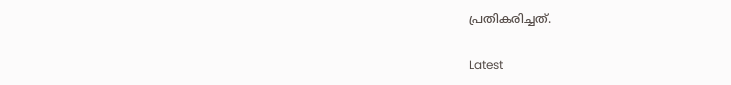പ്രതികരിച്ചത്.

Latest